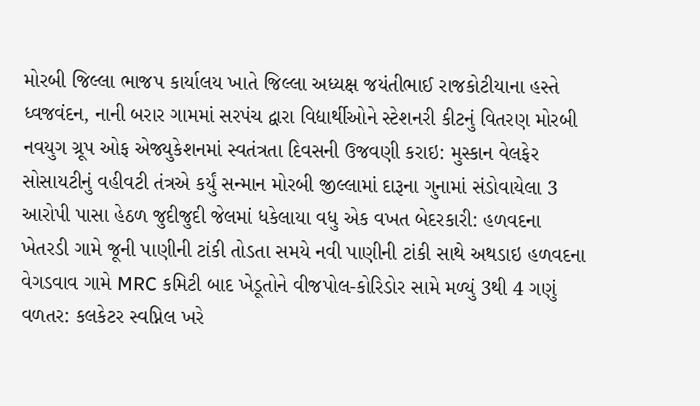મોરબી જિલ્લા ભાજપ કાર્યાલય ખાતે જિલ્લા અધ્યક્ષ જયંતીભાઈ રાજકોટીયાના હસ્તે ધ્વજવંદન, નાની બરાર ગામમાં સરપંચ દ્વારા વિદ્યાર્થીઓને સ્ટેશનરી કીટનું વિતરણ મોરબી નવયુગ ગ્રૂપ ઓફ એજ્યુકેશનમાં સ્વતંત્રતા દિવસની ઉજવણી કરાઇ: મુસ્કાન વેલફેર સોસાયટીનું વહીવટી તંત્રએ કર્યું સન્માન મોરબી જીલ્લામાં દારૂના ગુનામાં સંડોવાયેલા 3 આરોપી પાસા હેઠળ જુદીજુદી જેલમાં ધકેલાયા વધુ એક વખત બેદરકારી: હળવદના ખેતરડી ગામે જૂની પાણીની ટાંકી તોડતા સમયે નવી પાણીની ટાંકી સાથે અથડાઇ હળવદના વેગડવાવ ગામે MRC કમિટી બાદ ખેડૂતોને વીજપોલ-કોરિડોર સામે મળ્યું 3થી 4 ગણું વળતર: કલકેટર સ્વપ્નિલ ખરે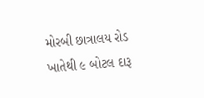મોરબી છાત્રાલય રોડ ખાતેથી ૯ બોટલ દારૂ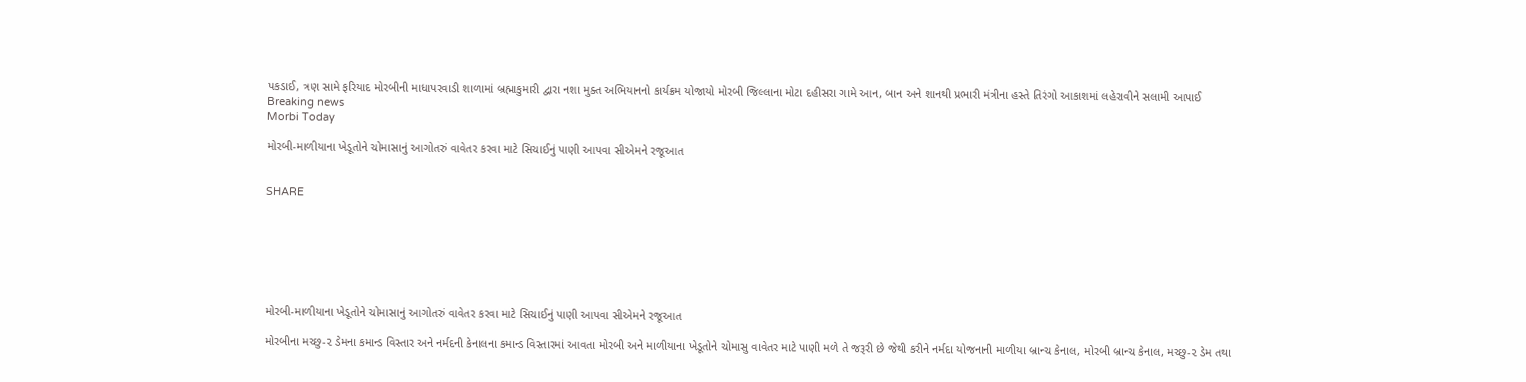પકડાઈ, ત્રણ સામે ફરિયાદ મોરબીની માધાપરવાડી શાળામાં બ્રહ્માકુમારી દ્વારા નશા મુક્ત અભિયાનનો કાર્યક્રમ યોજાયો મોરબી જિલ્લાના મોટા દહીસરા ગામે આન, બાન અને શાનથી પ્રભારી મંત્રીના હસ્તે તિરંગો આકાશમાં લહેરાવીને સલામી આપાઈ
Breaking news
Morbi Today

મોરબી-માળીયાના ખેડૂતોને ચોમાસાનું આગોતરું વાવેતર કરવા માટે સિચાઈનું પાણી આપવા સીએમને રજૂઆત


SHARE







મોરબી-માળીયાના ખેડૂતોને ચોમાસાનું આગોતરું વાવેતર કરવા માટે સિચાઈનું પાણી આપવા સીએમને રજૂઆત

મોરબીના મચ્છુ-૨ ડેમના કમાન્ડ વિસ્તાર અને નર્મદની કેનાલના કમાન્ડ વિસ્તારમાં આવતા મોરબી અને માળીયાના ખેડૂતોને ચોમાસુ વાવેતર માટે પાણી મળે તે જરૂરી છે જેથી કરીને નર્મદા યોજનાની માળીયા બ્રાન્ચ કેનાલ, મોરબી બ્રાન્ચ કેનાલ, મચ્છુ-૨ ડેમ તથા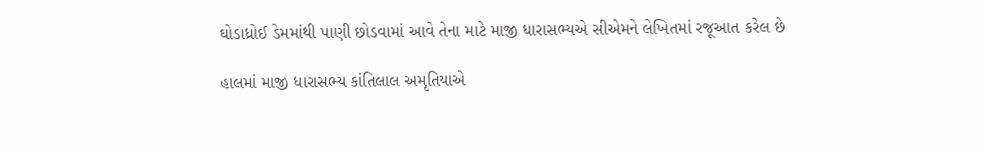ઘોડાધ્રોઈ ડેમમાંથી પાણી છોડવામાં આવે તેના માટે માજી ધારાસભ્યએ સીએમને લેખિતમાં રજૂઆત કરેલ છે

હાલમાં માજી ધારાસભ્ય કાંતિલાલ અમૃતિયાએ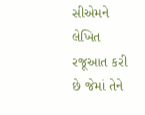સીએમને લેખિત રજૂઆત કરી છે જેમાં તેને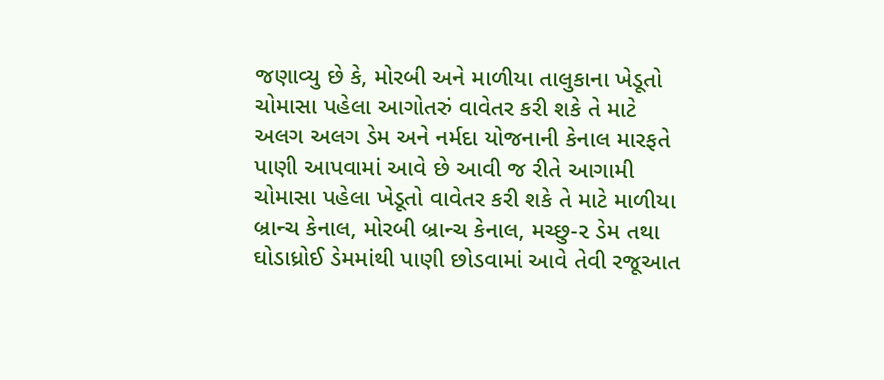જણાવ્યુ છે કે, મોરબી અને માળીયા તાલુકાના ખેડૂતો ચોમાસા પહેલા આગોતરું વાવેતર કરી શકે તે માટે અલગ અલગ ડેમ અને નર્મદા યોજનાની કેનાલ મારફતે પાણી આપવામાં આવે છે આવી જ રીતે આગામી ચોમાસા પહેલા ખેડૂતો વાવેતર કરી શકે તે માટે માળીયા બ્રાન્ચ કેનાલ, મોરબી બ્રાન્ચ કેનાલ, મચ્છુ-૨ ડેમ તથા ઘોડાધ્રોઈ ડેમમાંથી પાણી છોડવામાં આવે તેવી રજૂઆત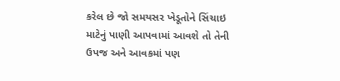કરેલ છે જો સમયસર ખેડૂતોને સિંચાઇ માટેનું પાણી આપવામાં આવશે તો તેની ઉપજ અને આવકમાં પણ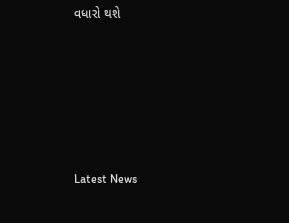વધારો થશે






Latest News